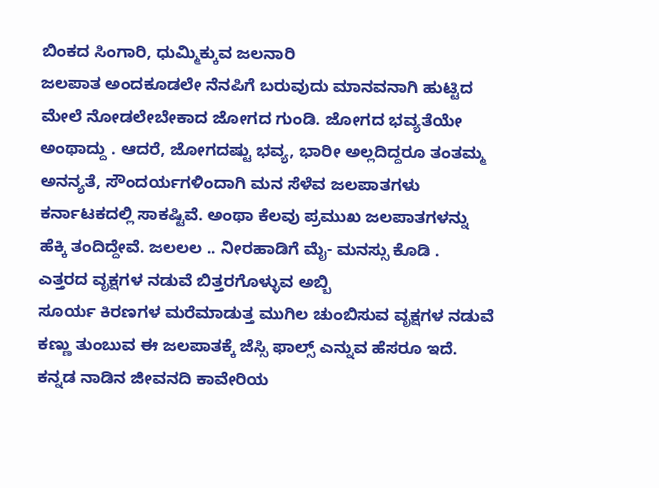ಬಿಂಕದ ಸಿಂಗಾರಿ, ಧುಮ್ಮಿಕ್ಕುವ ಜಲನಾರಿ
ಜಲಪಾತ ಅಂದಕೂಡಲೇ ನೆನಪಿಗೆ ಬರುವುದು ಮಾನವನಾಗಿ ಹುಟ್ಟಿದ ಮೇಲೆ ನೋಡಲೇಬೇಕಾದ ಜೋಗದ ಗುಂಡಿ. ಜೋಗದ ಭವ್ಯತೆಯೇ ಅಂಥಾದ್ದು . ಆದರೆ, ಜೋಗದಷ್ಟು ಭವ್ಯ, ಭಾರೀ ಅಲ್ಲದಿದ್ದರೂ ತಂತಮ್ಮ ಅನನ್ಯತೆ, ಸೌಂದರ್ಯಗಳಿಂದಾಗಿ ಮನ ಸೆಳೆವ ಜಲಪಾತಗಳು ಕರ್ನಾಟಕದಲ್ಲಿ ಸಾಕಷ್ಟಿವೆ. ಅಂಥಾ ಕೆಲವು ಪ್ರಮುಖ ಜಲಪಾತಗಳನ್ನು ಹೆಕ್ಕಿ ತಂದಿದ್ದೇವೆ. ಜಲಲಲ .. ನೀರಹಾಡಿಗೆ ಮೈ- ಮನಸ್ಸು ಕೊಡಿ .
ಎತ್ತರದ ವೃಕ್ಷಗಳ ನಡುವೆ ಬಿತ್ತರಗೊಳ್ಳುವ ಅಬ್ಬಿ
ಸೂರ್ಯ ಕಿರಣಗಳ ಮರೆಮಾಡುತ್ತ ಮುಗಿಲ ಚುಂಬಿಸುವ ವೃಕ್ಷಗಳ ನಡುವೆ ಕಣ್ಣು ತುಂಬುವ ಈ ಜಲಪಾತಕ್ಕೆ ಜೆಸ್ಸಿ ಫಾಲ್ಸ್ ಎನ್ನುವ ಹೆಸರೂ ಇದೆ. ಕನ್ನಡ ನಾಡಿನ ಜೀವನದಿ ಕಾವೇರಿಯ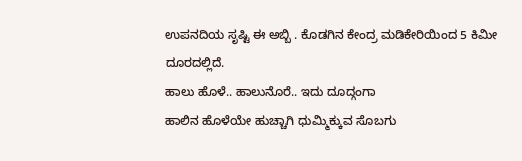ಉಪನದಿಯ ಸೃಷ್ಟಿ ಈ ಅಬ್ಬಿ . ಕೊಡಗಿನ ಕೇಂದ್ರ ಮಡಿಕೇರಿಯಿಂದ 5 ಕಿಮೀ ದೂರದಲ್ಲಿದೆ.
ಹಾಲು ಹೊಳೆ.. ಹಾಲುನೊರೆ.. ಇದು ದೂದ್ಗಂಗಾ
ಹಾಲಿನ ಹೊಳೆಯೇ ಹುಚ್ಚಾಗಿ ಧುಮ್ಮಿಕ್ಕುವ ಸೊಬಗು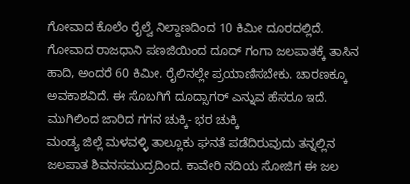ಗೋವಾದ ಕೊಲೆಂ ರೈಲ್ವೆ ನಿಲ್ದಾಣದಿಂದ 10 ಕಿಮೀ ದೂರದಲ್ಲಿದೆ. ಗೋವಾದ ರಾಜಧಾನಿ ಪಣಜಿಯಿಂದ ದೂದ್ ಗಂಗಾ ಜಲಪಾತಕ್ಕೆ ತಾಸಿನ ಹಾದಿ, ಅಂದರೆ 60 ಕಿಮೀ. ರೈಲಿನಲ್ಲೇ ಪ್ರಯಾಣಿಸಬೇಕು. ಚಾರಣಕ್ಕೂ ಅವಕಾಶವಿದೆ. ಈ ಸೊಬಗಿಗೆ ದೂದ್ಸಾಗರ್ ಎನ್ನುವ ಹೆಸರೂ ಇದೆ.
ಮುಗಿಲಿಂದ ಜಾರಿದ ಗಗನ ಚುಕ್ಕಿ- ಭರ ಚುಕ್ಕಿ
ಮಂಡ್ಯ ಜಿಲ್ಲೆ ಮಳವಳ್ಳಿ ತಾಲ್ಲೂಕು ಘನತೆ ಪಡೆದಿರುವುದು ತನ್ನಲ್ಲಿನ ಜಲಪಾತ ಶಿವನಸಮುದ್ರದಿಂದ. ಕಾವೇರಿ ನದಿಯ ಸೋಜಿಗ ಈ ಜಲ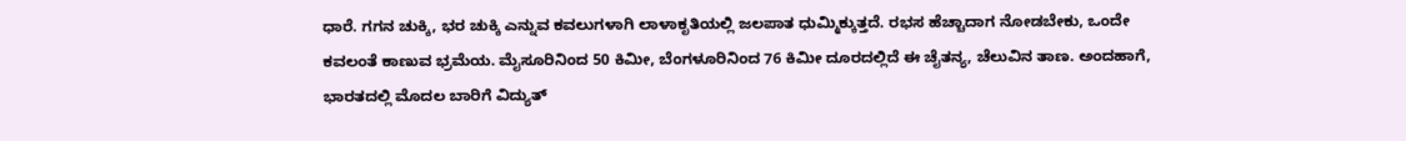ಧಾರೆ. ಗಗನ ಚುಕ್ಕಿ, ಭರ ಚುಕ್ಕಿ ಎನ್ನುವ ಕವಲುಗಳಾಗಿ ಲಾಳಾಕೃತಿಯಲ್ಲಿ ಜಲಪಾತ ಧುಮ್ಮಿಕ್ಕುತ್ತದೆ. ರಭಸ ಹೆಚ್ಚಾದಾಗ ನೋಡಬೇಕು, ಒಂದೇ ಕವಲಂತೆ ಕಾಣುವ ಭ್ರಮೆಯ. ಮೈಸೂರಿನಿಂದ 50 ಕಿಮೀ, ಬೆಂಗಳೂರಿನಿಂದ 76 ಕಿಮೀ ದೂರದಲ್ಲಿದೆ ಈ ಚೈತನ್ಯ, ಚೆಲುವಿನ ತಾಣ. ಅಂದಹಾಗೆ, ಭಾರತದಲ್ಲಿ ಮೊದಲ ಬಾರಿಗೆ ವಿದ್ಯುತ್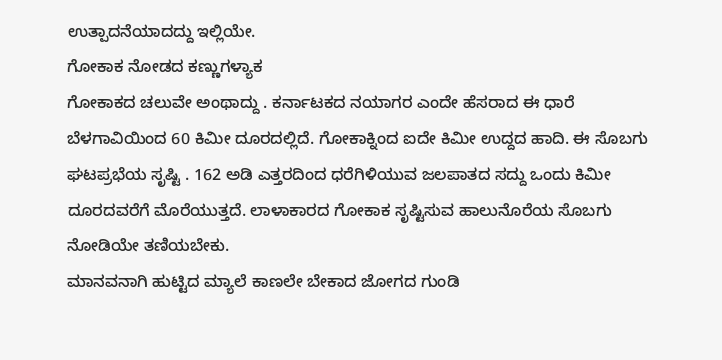ಉತ್ಪಾದನೆಯಾದದ್ದು ಇಲ್ಲಿಯೇ.
ಗೋಕಾಕ ನೋಡದ ಕಣ್ಣುಗಳ್ಯಾಕ
ಗೋಕಾಕದ ಚಲುವೇ ಅಂಥಾದ್ದು . ಕರ್ನಾಟಕದ ನಯಾಗರ ಎಂದೇ ಹೆಸರಾದ ಈ ಧಾರೆ ಬೆಳಗಾವಿಯಿಂದ 60 ಕಿಮೀ ದೂರದಲ್ಲಿದೆ. ಗೋಕಾಕ್ನಿಂದ ಐದೇ ಕಿಮೀ ಉದ್ದದ ಹಾದಿ. ಈ ಸೊಬಗು ಘಟಪ್ರಭೆಯ ಸೃಷ್ಟಿ . 162 ಅಡಿ ಎತ್ತರದಿಂದ ಧರೆಗಿಳಿಯುವ ಜಲಪಾತದ ಸದ್ದು ಒಂದು ಕಿಮೀ ದೂರದವರೆಗೆ ಮೊರೆಯುತ್ತದೆ. ಲಾಳಾಕಾರದ ಗೋಕಾಕ ಸೃಷ್ಟಿಸುವ ಹಾಲುನೊರೆಯ ಸೊಬಗು ನೋಡಿಯೇ ತಣಿಯಬೇಕು.
ಮಾನವನಾಗಿ ಹುಟ್ಟಿದ ಮ್ಯಾಲೆ ಕಾಣಲೇ ಬೇಕಾದ ಜೋಗದ ಗುಂಡಿ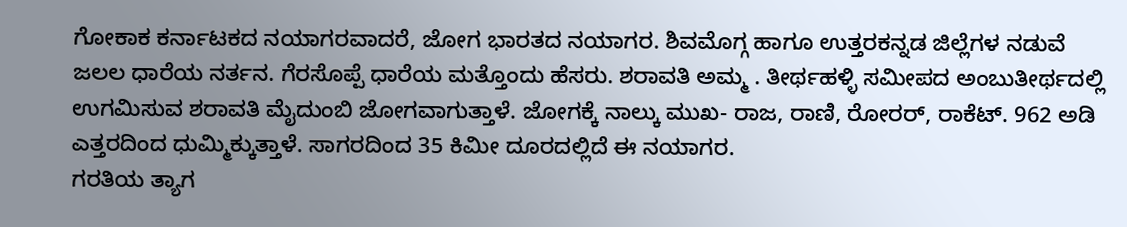ಗೋಕಾಕ ಕರ್ನಾಟಕದ ನಯಾಗರವಾದರೆ, ಜೋಗ ಭಾರತದ ನಯಾಗರ. ಶಿವಮೊಗ್ಗ ಹಾಗೂ ಉತ್ತರಕನ್ನಡ ಜಿಲ್ಲೆಗಳ ನಡುವೆ ಜಲಲ ಧಾರೆಯ ನರ್ತನ. ಗೆರಸೊಪ್ಪೆ ಧಾರೆಯ ಮತ್ತೊಂದು ಹೆಸರು. ಶರಾವತಿ ಅಮ್ಮ . ತೀರ್ಥಹಳ್ಳಿ ಸಮೀಪದ ಅಂಬುತೀರ್ಥದಲ್ಲಿ ಉಗಮಿಸುವ ಶರಾವತಿ ಮೈದುಂಬಿ ಜೋಗವಾಗುತ್ತಾಳೆ. ಜೋಗಕ್ಕೆ ನಾಲ್ಕು ಮುಖ- ರಾಜ, ರಾಣಿ, ರೋರರ್, ರಾಕೆಟ್. 962 ಅಡಿ ಎತ್ತರದಿಂದ ಧುಮ್ಮಿಕ್ಕುತ್ತಾಳೆ. ಸಾಗರದಿಂದ 35 ಕಿಮೀ ದೂರದಲ್ಲಿದೆ ಈ ನಯಾಗರ.
ಗರತಿಯ ತ್ಯಾಗ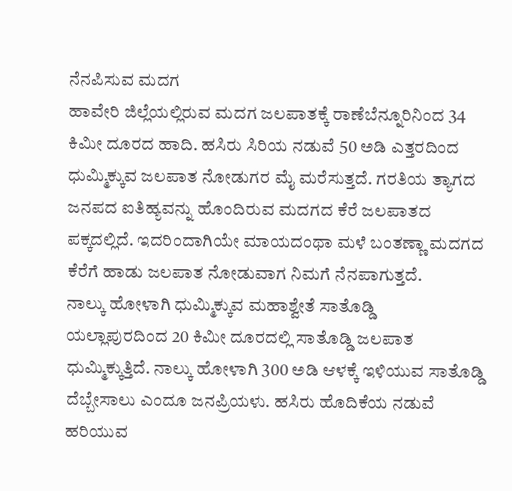ನೆನಪಿಸುವ ಮದಗ
ಹಾವೇರಿ ಜಿಲ್ಲೆಯಲ್ಲಿರುವ ಮದಗ ಜಲಪಾತಕ್ಕೆ ರಾಣೆಬೆನ್ನೂರಿನಿಂದ 34 ಕಿಮೀ ದೂರದ ಹಾದಿ. ಹಸಿರು ಸಿರಿಯ ನಡುವೆ 50 ಅಡಿ ಎತ್ತರದಿಂದ ಧುಮ್ಮಿಕ್ಕುವ ಜಲಪಾತ ನೋಡುಗರ ಮೈ ಮರೆಸುತ್ತದೆ. ಗರತಿಯ ತ್ಯಾಗದ ಜನಪದ ಐತಿಹ್ಯವನ್ನು ಹೊಂದಿರುವ ಮದಗದ ಕೆರೆ ಜಲಪಾತದ ಪಕ್ಕದಲ್ಲಿದೆ. ಇದರಿಂದಾಗಿಯೇ ಮಾಯದಂಥಾ ಮಳೆ ಬಂತಣ್ಣಾ ಮದಗದ ಕೆರೆಗೆ ಹಾಡು ಜಲಪಾತ ನೋಡುವಾಗ ನಿಮಗೆ ನೆನಪಾಗುತ್ತದೆ.
ನಾಲ್ಕು ಹೋಳಾಗಿ ಧುಮ್ಮಿಕ್ಕುವ ಮಹಾಶ್ವೇತೆ ಸಾತೊಡ್ಡಿ
ಯಲ್ಲಾಪುರದಿಂದ 20 ಕಿಮೀ ದೂರದಲ್ಲಿ ಸಾತೊಡ್ಡಿ ಜಲಪಾತ ಧುಮ್ಮಿಕ್ಕುತ್ತಿದೆ. ನಾಲ್ಕು ಹೋಳಾಗಿ 300 ಅಡಿ ಆಳಕ್ಕೆ ಇಳಿಯುವ ಸಾತೊಡ್ಡಿ ದೆಬ್ಬೇಸಾಲು ಎಂದೂ ಜನಪ್ರಿಯಳು. ಹಸಿರು ಹೊದಿಕೆಯ ನಡುವೆ ಹರಿಯುವ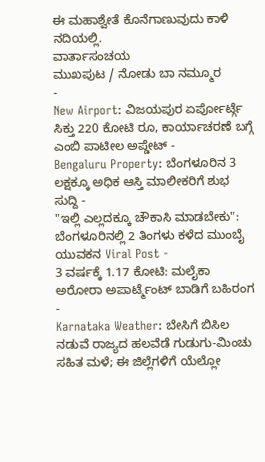ಈ ಮಹಾಶ್ವೇತೆ ಕೊನೆಗಾಣುವುದು ಕಾಳಿ ನದಿಯಲ್ಲಿ.
ವಾರ್ತಾಸಂಚಯ
ಮುಖಪುಟ / ನೋಡು ಬಾ ನಮ್ಮೂರ
-
New Airport: ವಿಜಯಪುರ ಏರ್ಪೋರ್ಟ್ಗೆ ಸಿಕ್ತು 220 ಕೋಟಿ ರೂ, ಕಾರ್ಯಾಚರಣೆ ಬಗ್ಗೆ ಎಂಬಿ ಪಾಟೀಲ ಅಪ್ಡೇಟ್ -
Bengaluru Property: ಬೆಂಗಳೂರಿನ 3 ಲಕ್ಷಕ್ಕೂ ಅಧಿಕ ಆಸ್ತಿ ಮಾಲೀಕರಿಗೆ ಶುಭ ಸುದ್ದಿ -
"ಇಲ್ಲಿ ಎಲ್ಲದಕ್ಕೂ ಚೌಕಾಸಿ ಮಾಡಬೇಕು": ಬೆಂಗಳೂರಿನಲ್ಲಿ 2 ತಿಂಗಳು ಕಳೆದ ಮುಂಬೈ ಯುವಕನ Viral Post -
3 ವರ್ಷಕ್ಕೆ 1.17 ಕೋಟಿ: ಮಲೈಕಾ ಅರೋರಾ ಅಪಾರ್ಟ್ಮೆಂಟ್ ಬಾಡಿಗೆ ಬಹಿರಂಗ -
Karnataka Weather: ಬೇಸಿಗೆ ಬಿಸಿಲ ನಡುವೆ ರಾಜ್ಯದ ಹಲವೆಡೆ ಗುಡುಗು-ಮಿಂಚು ಸಹಿತ ಮಳೆ; ಈ ಜಿಲ್ಲೆಗಳಿಗೆ ಯೆಲ್ಲೋ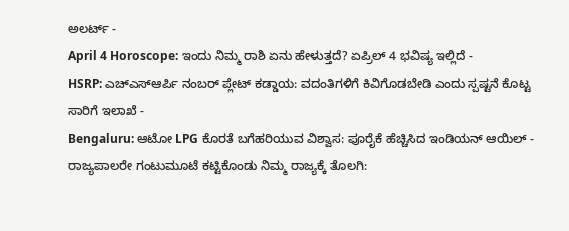ಅಲರ್ಟ್ -
April 4 Horoscope: ಇಂದು ನಿಮ್ಮ ರಾಶಿ ಏನು ಹೇಳುತ್ತದೆ? ಏಪ್ರಿಲ್ 4 ಭವಿಷ್ಯ ಇಲ್ಲಿದೆ -
HSRP: ಎಚ್ಎಸ್ಆರ್ಪಿ ನಂಬರ್ ಪ್ಲೇಟ್ ಕಡ್ಡಾಯ: ವದಂತಿಗಳಿಗೆ ಕಿವಿಗೊಡಬೇಡಿ ಎಂದು ಸ್ಪಷ್ಟನೆ ಕೊಟ್ಟ ಸಾರಿಗೆ ಇಲಾಖೆ -
Bengaluru: ಆಟೋ LPG ಕೊರತೆ ಬಗೆಹರಿಯುವ ವಿಶ್ವಾಸ: ಪೂರೈಕೆ ಹೆಚ್ಚಿಸಿದ ಇಂಡಿಯನ್ ಆಯಿಲ್ -
ರಾಜ್ಯಪಾಲರೇ ಗಂಟುಮೂಟೆ ಕಟ್ಟಿಕೊಂಡು ನಿಮ್ಮ ರಾಜ್ಯಕ್ಕೆ ತೊಲಗಿ: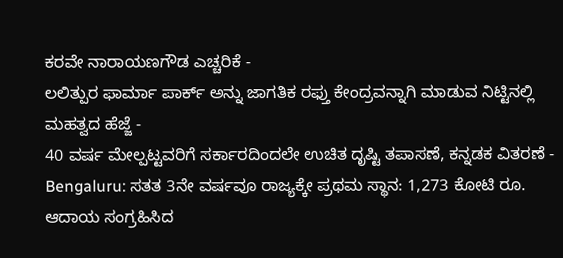ಕರವೇ ನಾರಾಯಣಗೌಡ ಎಚ್ಚರಿಕೆ -
ಲಲಿತ್ಪುರ ಫಾರ್ಮಾ ಪಾರ್ಕ್ ಅನ್ನು ಜಾಗತಿಕ ರಫ್ತು ಕೇಂದ್ರವನ್ನಾಗಿ ಮಾಡುವ ನಿಟ್ಟಿನಲ್ಲಿ ಮಹತ್ವದ ಹೆಜ್ಜೆ -
40 ವರ್ಷ ಮೇಲ್ಪಟ್ಟವರಿಗೆ ಸರ್ಕಾರದಿಂದಲೇ ಉಚಿತ ದೃಷ್ಟಿ ತಪಾಸಣೆ, ಕನ್ನಡಕ ವಿತರಣೆ -
Bengaluru: ಸತತ 3ನೇ ವರ್ಷವೂ ರಾಜ್ಯಕ್ಕೇ ಪ್ರಥಮ ಸ್ಥಾನ: 1,273 ಕೋಟಿ ರೂ. ಆದಾಯ ಸಂಗ್ರಹಿಸಿದ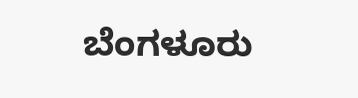ಬೆಂಗಳೂರು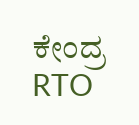ಕೇಂದ್ರ RTO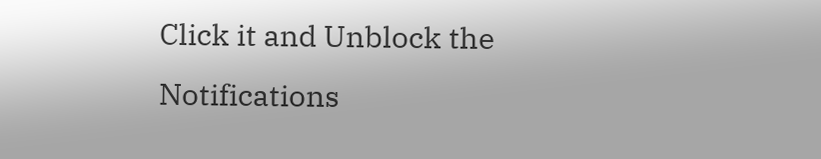Click it and Unblock the Notifications